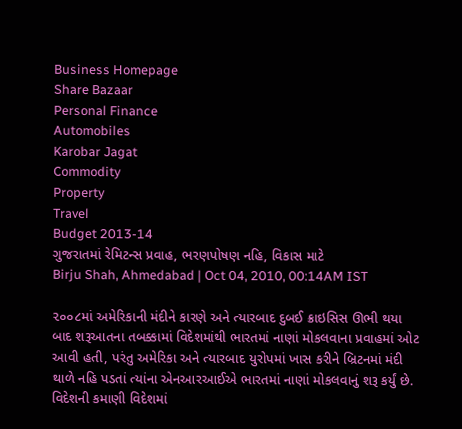Business Homepage
Share Bazaar
Personal Finance
Automobiles
Karobar Jagat
Commodity
Property
Travel
Budget 2013-14
ગુજરાતમાં રેમિટન્સ પ્રવાહ, ભરણપોષણ નહિ, વિકાસ માટે
Birju Shah, Ahmedabad | Oct 04, 2010, 00:14AM IST

૨૦૦૮માં અમેરિકાની મંદીને કારણે અને ત્યારબાદ દુબઈ ક્રાઇસિસ ઊભી થયા બાદ શરૂઆતના તબક્કામાં વિદેશમાંથી ભારતમાં નાણાં મોકલવાના પ્રવાહમાં ઓટ આવી હતી, પરંતુ અમેરિકા અને ત્યારબાદ યુરોપમાં ખાસ કરીને બ્રિટનમાં મંદી થાળે નહિ પડતાં ત્યાંના એનઆરઆઈએ ભારતમાં નાણાં મોકલવાનું શરૂ કર્યું છે.
વિદેશની કમાણી વિદેશમાં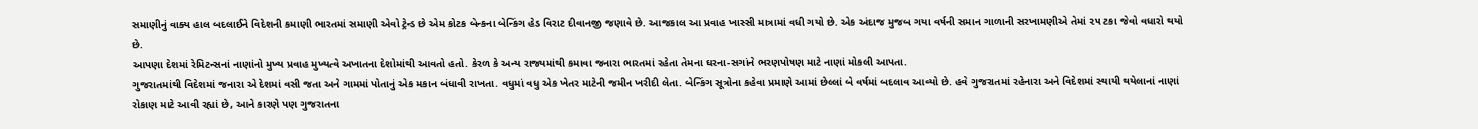સમાણીનું વાક્ય હાલ બદલાઈને વિદેશની કમાણી ભારતમાં સમાણી એવો ટ્રેન્ડ છે એમ કોટક બેન્કના બેન્કિંગ હેડ વિરાટ દીવાનજી જણાવે છે. આજકાલ આ પ્રવાહ ખાસ્સી માત્રામાં વધી ગયો છે. એક અંદાજ મુજબ ગયા વર્ષની સમાન ગાળાની સરખામણીએ તેમાં ૨૫ ટકા જેવો વધારો થયો છે.
આપણા દેશમાં રેમિટન્સનાં નાણાંનો મુખ્ય પ્રવાહ મુખ્યત્વે અખાતના દેશોમાંથી આવતો હતો. કેરળ કે અન્ય રાજ્યમાંથી કમાવા જનારા ભારતમાં રહેતા તેમના ઘરના-સગાંને ભરણપોષણ માટે નાણાં મોકલી આપતા.
ગુજરાતમાંથી વિદેશમાં જનારા એ દેશમાં વસી જતા અને ગામમાં પોતાનું એક મકાન બંધાવી રાખતા. વધુમાં વધુ એક ખેતર માટેની જમીન ખરીદી લેતા. બેન્કિંગ સૂત્રોના કહેવા પ્રમાણે આમાં છેલ્લાં બે વર્ષમાં બદલાવ આવ્યો છે. હવે ગુજરાતમાં રહેનારા અને વિદેશમાં સ્થાયી થયેલાનાં નાણાં રોકાણ માટે આવી રહ્યાં છે, આને કારણે પણ ગુજરાતના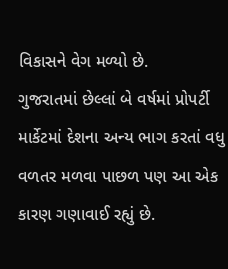વિકાસને વેગ મળ્યો છે.
ગુજરાતમાં છેલ્લાં બે વર્ષમાં પ્રોપર્ટી માર્કેટમાં દેશના અન્ય ભાગ કરતાં વધુ વળતર મળવા પાછળ પણ આ એક કારણ ગણાવાઈ રહ્યું છે.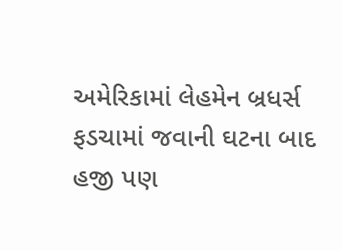અમેરિકામાં લેહમેન બ્રધર્સ ફડચામાં જવાની ઘટના બાદ હજી પણ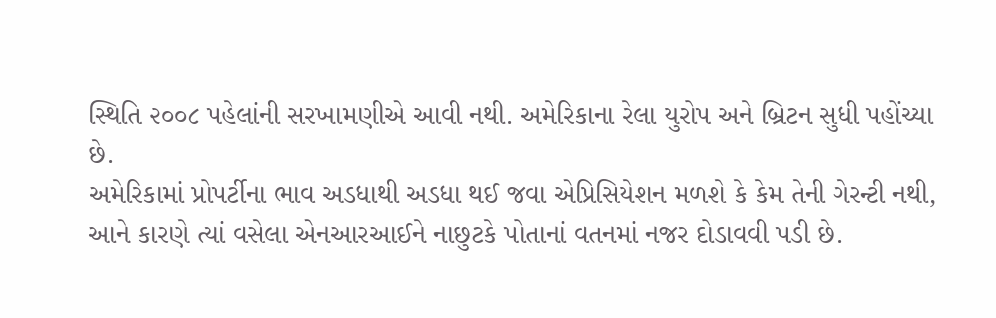સ્થિતિ ૨૦૦૮ પહેલાંની સરખામણીએ આવી નથી. અમેરિકાના રેલા યુરોપ અને બ્રિટન સુધી પહોંચ્યા છે.
અમેરિકામાં પ્રોપર્ટીના ભાવ અડધાથી અડધા થઈ જવા એપ્રિસિયેશન મળશે કે કેમ તેની ગેરન્ટી નથી, આને કારણે ત્યાં વસેલા એનઆરઆઈને નાછુટકે પોતાનાં વતનમાં નજર દોડાવવી પડી છે.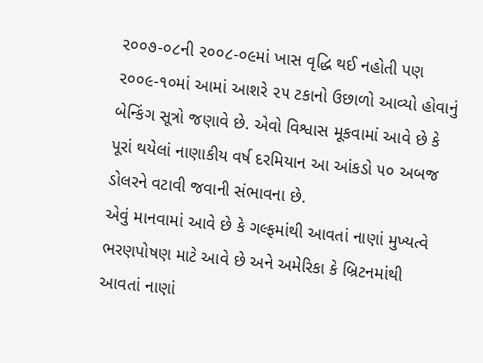૨૦૦૭-૦૮ની ૨૦૦૮-૦૯માં ખાસ વૃદ્ધિ થઈ નહોતી પણ ૨૦૦૯-૧૦માં આમાં આશરે ૨૫ ટકાનો ઉછાળો આવ્યો હોવાનું બેન્કિંગ સૂત્રો જણાવે છે. એવો વિશ્વાસ મૂકવામાં આવે છે કે પૂરાં થયેલાં નાણાકીય વર્ષ દરમિયાન આ આંકડો ૫૦ અબજ ડોલરને વટાવી જવાની સંભાવના છે.
એવું માનવામાં આવે છે કે ગલ્ફમાંથી આવતાં નાણાં મુખ્યત્વે ભરણપોષણ માટે આવે છે અને અમેરિકા કે બ્રિટનમાંથી આવતાં નાણાં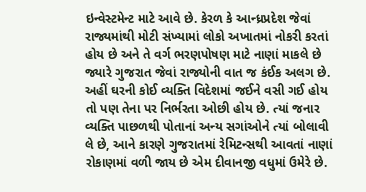ઇન્વેસ્ટમેન્ટ માટે આવે છે. કેરળ કે આન્ધ્રપ્રદેશ જેવાં રાજ્યમાંથી મોટી સંખ્યામાં લોકો અખાતમાં નોકરી કરતાં હોય છે અને તે વર્ગ ભરણપોષણ માટે નાણાં માકલે છે જ્યારે ગુજરાત જેવાં રાજ્યોની વાત જ કંઈક અલગ છે.
અહીં ઘરની કોઈ વ્યક્તિ વિદેશમાં જઈને વસી ગઈ હોય તો પણ તેના પર નિર્ભરતા ઓછી હોય છે. ત્યાં જનાર વ્યક્તિ પાછળથી પોતાનાં અન્ય સગાંઓને ત્યાં બોલાવી લે છે, આને કારણે ગુજરાતમાં રેમિટન્સથી આવતાં નાણાં રોકાણમાં વળી જાય છે એમ દીવાનજી વધુમાં ઉમેરે છે.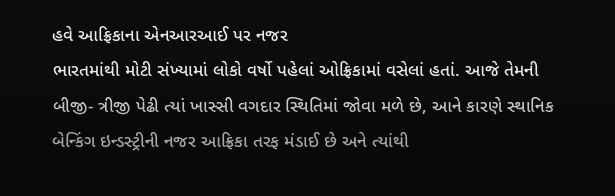હવે આફ્રિકાના એનઆરઆઈ પર નજર
ભારતમાંથી મોટી સંખ્યામાં લોકો વર્ષો પહેલાં ઓફ્રિકામાં વસેલાં હતાં. આજે તેમની બીજી- ત્રીજી પેઢી ત્યાં ખાસ્સી વગદાર સ્થિતિમાં જોવા મળે છે, આને કારણે સ્થાનિક બેન્કિંગ ઇન્ડસ્ટ્રીની નજર આફ્રિકા તરફ મંડાઈ છે અને ત્યાંથી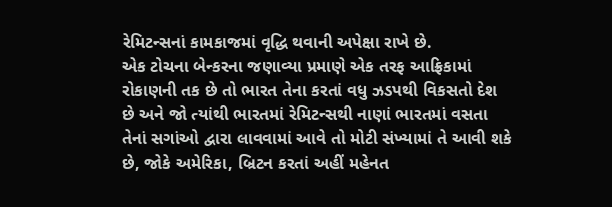રેમિટન્સનાં કામકાજમાં વૃદ્ધિ થવાની અપેક્ષા રાખે છે.
એક ટોચના બેન્કરના જણાવ્યા પ્રમાણે એક તરફ આફ્રિકામાં રોકાણની તક છે તો ભારત તેના કરતાં વધુ ઝડપથી વિકસતો દેશ છે અને જો ત્યાંથી ભારતમાં રેમિટન્સથી નાણાં ભારતમાં વસતા તેનાં સગાંઓ દ્વારા લાવવામાં આવે તો મોટી સંખ્યામાં તે આવી શકે છે, જોકે અમેરિકા, બ્રિટન કરતાં અહીં મહેનત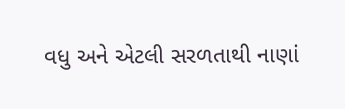વધુ અને એટલી સરળતાથી નાણાં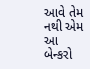આવે તેમ નથી એમ આ બેન્કરો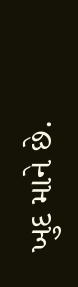ખુદ માને છે.